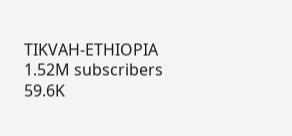TIKVAH-ETHIOPIA
1.52M subscribers
59.6K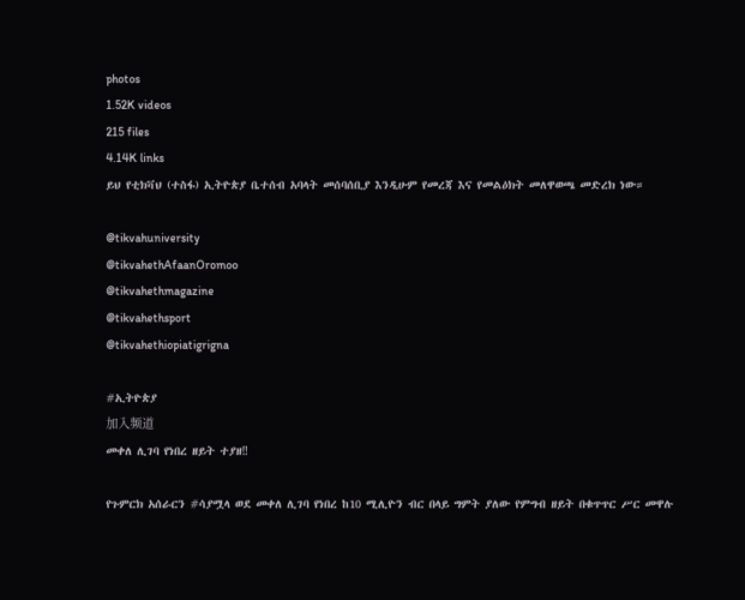photos
1.52K videos
215 files
4.14K links
ይህ የቲክቫህ (ተስፋ) ኢትዮጵያ ቤተሰብ አባላት መሰባሰቢያ እንዲሁም የመረጃ እና የመልዕክት መለዋወጫ መድረክ ነው።

@tikvahuniversity
@tikvahethAfaanOromoo
@tikvahethmagazine
@tikvahethsport
@tikvahethiopiatigrigna

#ኢትዮጵያ
加入频道
መቀለ ሊገባ የነበረ ዘይት ተያዘ‼

የጉምርክ አሰራርን #ሳያሟላ ወደ መቀለ ሊገባ የነበረ ከ10 ሚሊዮን ብር በላይ ግምት ያለው የምግብ ዘይት በቁጥጥር ሥር መዋሉ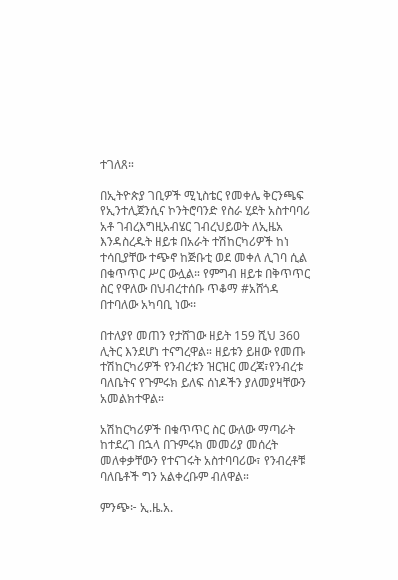ተገለጸ።

በኢትዮጵያ ገቢዎች ሚኒስቴር የመቀሌ ቅርንጫፍ የኢንተሊጀንሲና ኮንትሮባንድ የስራ ሂደት አስተባባሪ አቶ ገብረእግዚአብሄር ገብረህይወት ለኢዜአ እንዳስረዱት ዘይቱ በአራት ተሽከርካሪዎች ከነ ተሳቢያቸው ተጭኖ ከጅቡቲ ወደ መቀለ ሊገባ ሲል በቁጥጥር ሥር ውሏል። የምግብ ዘይቱ በቅጥጥር ስር የዋለው በህብረተሰቡ ጥቆማ #አሸጎዳ በተባለው አካባቢ ነው፡፡

በተለያየ መጠን የታሸገው ዘይት 159 ሺህ 360 ሊትር እንደሆነ ተናግረዋል። ዘይቱን ይዘው የመጡ ተሽከርካሪዎች የንብረቱን ዝርዝር መረጃ፣የንብረቱ ባለቤትና የጉምሩክ ይለፍ ሰነዶችን ያለመያዛቸውን አመልክተዋል።

አሽከርካሪዎች በቁጥጥር ስር ውለው ማጣራት ከተደረገ በኋላ በጉምሩክ መመሪያ መሰረት መለቀቃቸውን የተናገሩት አስተባባሪው፣ የንብረቶቹ ባለቤቶች ግን አልቀረቡም ብለዋል።

ምንጭ፦ ኢ.ዜ.አ.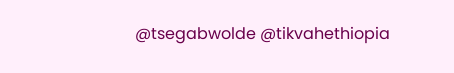@tsegabwolde @tikvahethiopia